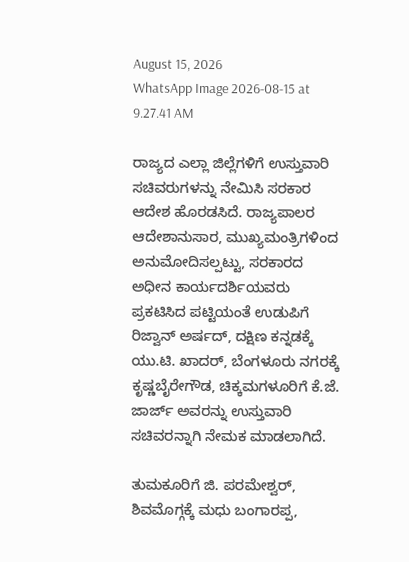August 15, 2026
WhatsApp Image 2026-08-15 at 9.27.41 AM

ರಾಜ್ಯದ ಎಲ್ಲಾ ಜಿಲ್ಲೆಗಳಿಗೆ ಉಸ್ತುವಾರಿ ಸಚಿವರುಗಳನ್ನು ನೇಮಿಸಿ ಸರಕಾರ ಆದೇಶ ಹೊರಡಸಿದೆ. ರಾಜ್ಯಪಾಲರ ಆದೇಶಾನುಸಾರ, ಮುಖ್ಯಮಂತ್ರಿಗಳಿಂದ ಅನುಮೋದಿಸಲ್ಪಟ್ಟು, ಸರಕಾರದ ಅಧೀನ ಕಾರ್ಯದರ್ಶಿಯವರು ಪ್ರಕಟಿಸಿದ ಪಟ್ಟಿಯಂತೆ ಉಡುಪಿಗೆ ರಿಜ್ವಾನ್ ಅರ್ಷದ್, ದಕ್ಷಿಣ ಕನ್ನಡಕ್ಕೆ ಯು.ಟಿ. ಖಾದರ್, ಬೆಂಗಳೂರು ನಗರಕ್ಕೆ ಕೃಷ್ಣಬೈರೇಗೌಡ, ಚಿಕ್ಕಮಗಳೂರಿಗೆ ಕೆ.ಜೆ. ಜಾರ್ಜ್ ಅವರನ್ನು ಉಸ್ತುವಾರಿ ಸಚಿವರನ್ನಾಗಿ ನೇಮಕ ಮಾಡಲಾಗಿದೆ.

ತುಮಕೂರಿಗೆ ಜಿ. ಪರಮೇಶ್ವರ್, ಶಿವಮೊಗ್ಗಕ್ಕೆ ಮಧು ಬಂಗಾರಪ್ಪ,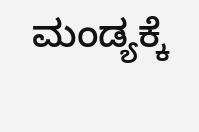ಮಂಡ್ಯಕ್ಕೆ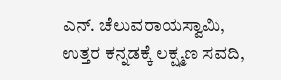ಎನ್. ಚೆಲುವರಾಯಸ್ವಾಮಿ, ಉತ್ತರ ಕನ್ನಡಕ್ಕೆ ಲಕ್ಷ್ಮಣ ಸವದಿ,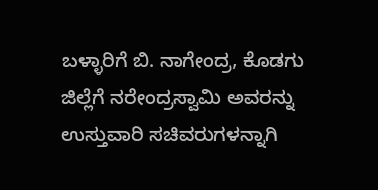ಬಳ್ಳಾರಿಗೆ ಬಿ. ನಾಗೇಂದ್ರ, ಕೊಡಗು ಜಿಲ್ಲೆಗೆ ನರೇಂದ್ರಸ್ವಾಮಿ ಅವರನ್ನು ಉಸ್ತುವಾರಿ ಸಚಿವರುಗಳನ್ನಾಗಿ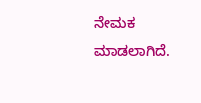ನೇಮಕ ಮಾಡಲಾಗಿದೆ.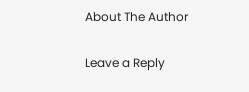About The Author

Leave a Reply